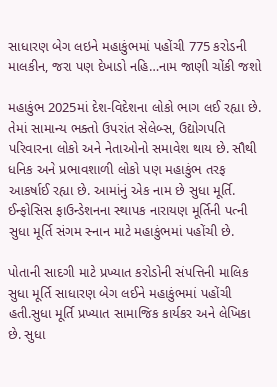સાધારણ બેગ લઇને મહાકુંભમાં પહોંચી 775 કરોડની માલકીન, જરા પણ દેખાડો નહિ…નામ જાણી ચોંકી જશો

મહાકુંભ 2025માં દેશ-વિદેશના લોકો ભાગ લઈ રહ્યા છે. તેમાં સામાન્ય ભક્તો ઉપરાંત સેલેબ્સ, ઉદ્યોગપતિ પરિવારના લોકો અને નેતાઓનો સમાવેશ થાય છે. સૌથી ધનિક અને પ્રભાવશાળી લોકો પણ મહાકુંભ તરફ આકર્ષાઈ રહ્યા છે. આમાંનું એક નામ છે સુધા મૂર્તિ. ઈન્ફોસિસ ફાઉન્ડેશનના સ્થાપક નારાયણ મૂર્તિની પત્ની સુધા મૂર્તિ સંગમ સ્નાન માટે મહાકુંભમાં પહોંચી છે.

પોતાની સાદગી માટે પ્રખ્યાત કરોડોની સંપત્તિની માલિક સુધા મૂર્તિ સાધારણ બેગ લઈને મહાકુંભમાં પહોંચી હતી.સુધા મૂર્તિ પ્રખ્યાત સામાજિક કાર્યકર અને લેખિકા છે. સુધા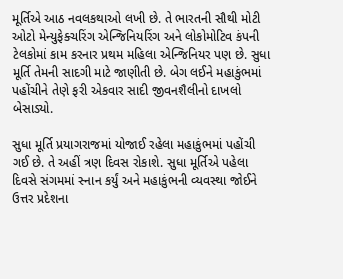મૂર્તિએ આઠ નવલકથાઓ લખી છે. તે ભારતની સૌથી મોટી ઓટો મેન્યુફેક્ચરિંગ એન્જિનિયરિંગ અને લોકોમોટિવ કંપની ટેલકોમાં કામ કરનાર પ્રથમ મહિલા એન્જિનિયર પણ છે. સુધા મૂર્તિ તેમની સાદગી માટે જાણીતી છે. બેગ લઈને મહાકુંભમાં પહોંચીને તેણે ફરી એકવાર સાદી જીવનશૈલીનો દાખલો બેસાડ્યો.

સુધા મૂર્તિ પ્રયાગરાજમાં યોજાઈ રહેલા મહાકુંભમાં પહોંચી ગઈ છે. તે અહીં ત્રણ દિવસ રોકાશે. સુધા મૂર્તિએ પહેલા દિવસે સંગમમાં સ્નાન કર્યું અને મહાકુંભની વ્યવસ્થા જોઈને ઉત્તર પ્રદેશના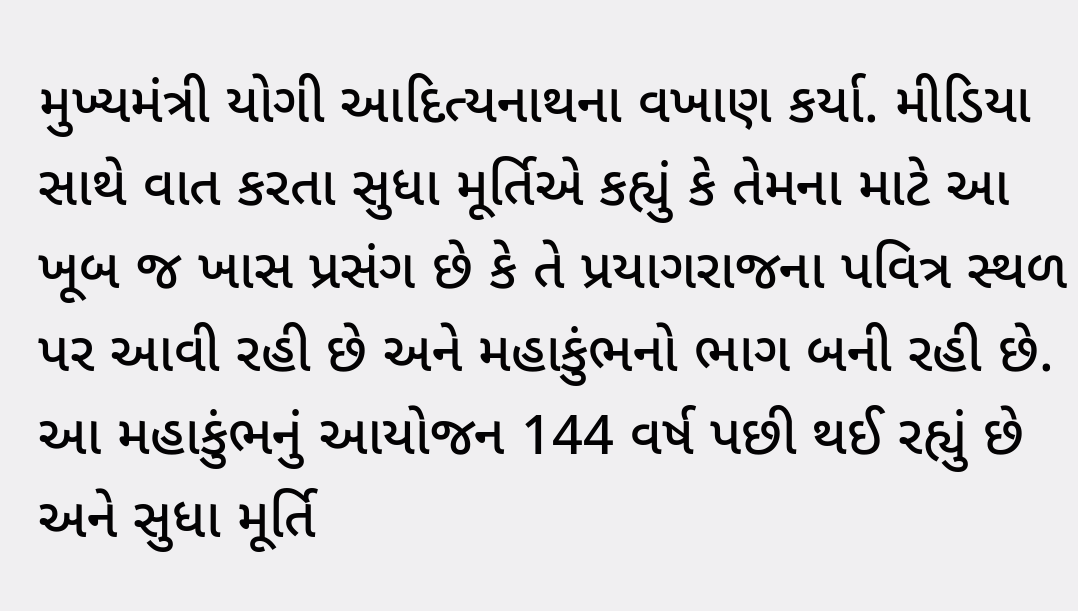મુખ્યમંત્રી યોગી આદિત્યનાથના વખાણ કર્યા. મીડિયા સાથે વાત કરતા સુધા મૂર્તિએ કહ્યું કે તેમના માટે આ ખૂબ જ ખાસ પ્રસંગ છે કે તે પ્રયાગરાજના પવિત્ર સ્થળ પર આવી રહી છે અને મહાકુંભનો ભાગ બની રહી છે. આ મહાકુંભનું આયોજન 144 વર્ષ પછી થઈ રહ્યું છે અને સુધા મૂર્તિ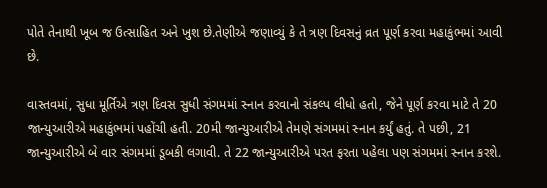પોતે તેનાથી ખૂબ જ ઉત્સાહિત અને ખુશ છે.તેણીએ જણાવ્યું કે તે ત્રણ દિવસનું વ્રત પૂર્ણ કરવા મહાકુંભમાં આવી છે.

વાસ્તવમાં, સુધા મૂર્તિએ ત્રણ દિવસ સુધી સંગમમાં સ્નાન કરવાનો સંકલ્પ લીધો હતો, જેને પૂર્ણ કરવા માટે તે 20 જાન્યુઆરીએ મહાકુંભમાં પહોંચી હતી. 20મી જાન્યુઆરીએ તેમણે સંગમમાં સ્નાન કર્યું હતું. તે પછી, 21 જાન્યુઆરીએ બે વાર સંગમમાં ડૂબકી લગાવી. તે 22 જાન્યુઆરીએ પરત ફરતા પહેલા પણ સંગમમાં સ્નાન કરશે.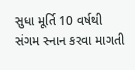સુધા મૂર્તિ 10 વર્ષથી સંગમ સ્નાન કરવા માગતી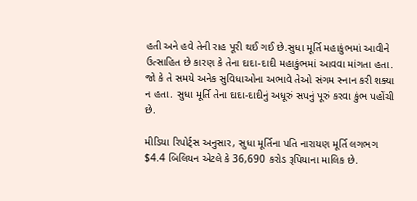હતી અને હવે તેની રાહ પૂરી થઈ ગઈ છે.સુધા મૂર્તિ મહાકુંભમાં આવીને ઉત્સાહિત છે કારણ કે તેના દાદા-દાદી મહાકુંભમાં આવવા માંગતા હતા. જો કે તે સમયે અનેક સુવિધાઓના અભાવે તેઓ સંગમ સ્નાન કરી શક્યા ન હતા. સુધા મૂર્તિ તેના દાદા-દાદીનું અધૂરું સપનું પૂરું કરવા કુંભ પહોંચી છે.

મીડિયા રિપોર્ટ્સ અનુસાર, સુધા મૂર્તિના પતિ નારાયણ મૂર્તિ લગભગ $4.4 બિલિયન એટલે કે 36,690 કરોડ રૂપિયાના માલિક છે.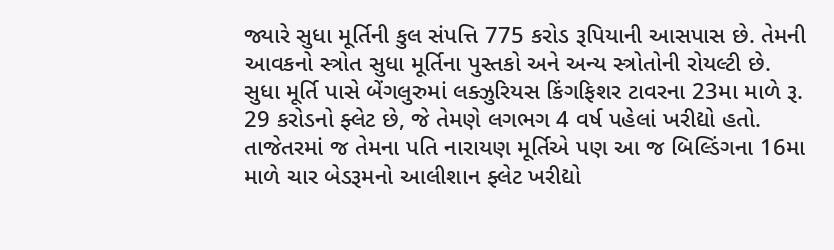જ્યારે સુધા મૂર્તિની કુલ સંપત્તિ 775 કરોડ રૂપિયાની આસપાસ છે. તેમની આવકનો સ્ત્રોત સુધા મૂર્તિના પુસ્તકો અને અન્ય સ્ત્રોતોની રોયલ્ટી છે. સુધા મૂર્તિ પાસે બેંગલુરુમાં લક્ઝુરિયસ કિંગફિશર ટાવરના 23મા માળે રૂ. 29 કરોડનો ફ્લેટ છે, જે તેમણે લગભગ 4 વર્ષ પહેલાં ખરીદ્યો હતો. તાજેતરમાં જ તેમના પતિ નારાયણ મૂર્તિએ પણ આ જ બિલ્ડિંગના 16મા માળે ચાર બેડરૂમનો આલીશાન ફ્લેટ ખરીદ્યો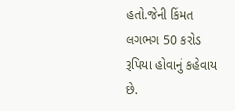હતો.જેની કિંમત લગભગ 50 કરોડ રૂપિયા હોવાનું કહેવાય છે.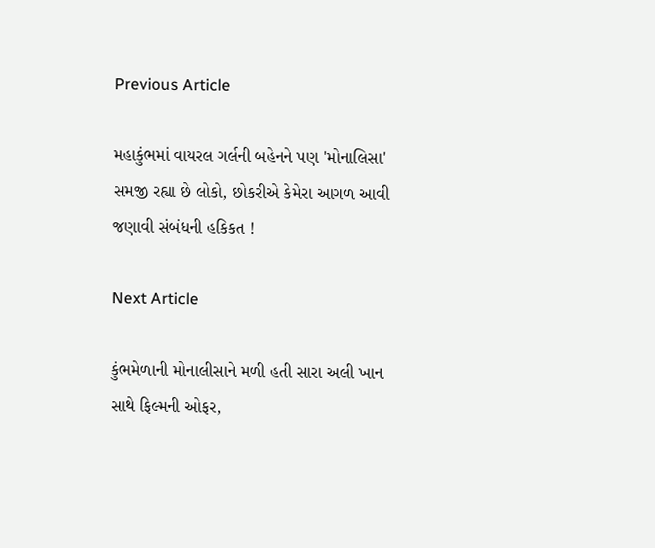Previous Article

મહાકુંભમાં વાયરલ ગર્લની બહેનને પણ 'મોનાલિસા' સમજી રહ્યા છે લોકો, છોકરીએ કેમેરા આગળ આવી જણાવી સંબંધની હકિકત !

Next Article

કુંભમેળાની મોનાલીસાને મળી હતી સારા અલી ખાન સાથે ફિલ્મની ઓફર,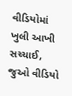વીડિયોમાં ખુલી આખી સચ્ચાઈ, જુઓ વીડિયો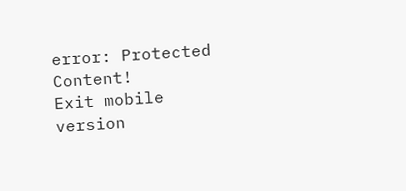error: Protected Content!
Exit mobile version